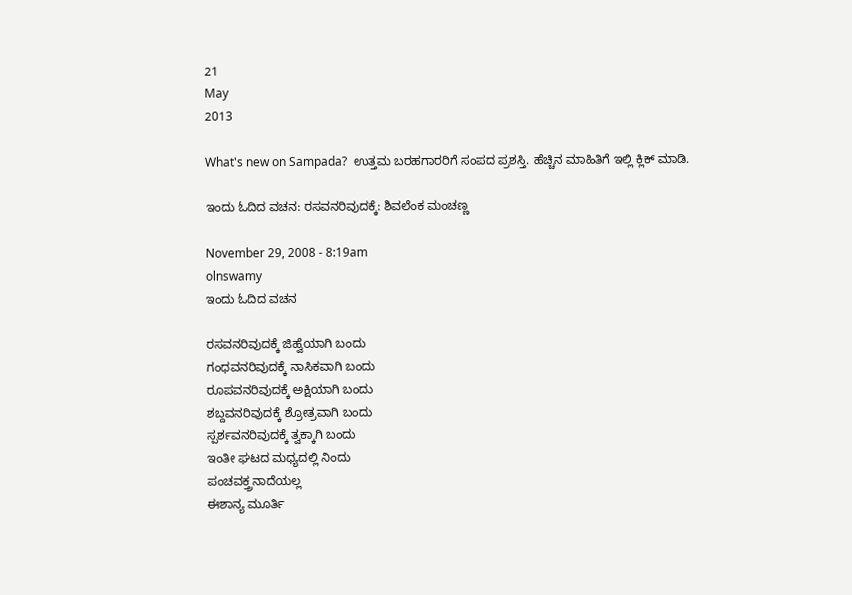21
May
2013

What's new on Sampada?  ಉತ್ತಮ ಬರಹಗಾರರಿಗೆ ಸಂಪದ ಪ್ರಶಸ್ತಿ. ಹೆಚ್ಚಿನ ಮಾಹಿತಿಗೆ ಇಲ್ಲಿ ಕ್ಲಿಕ್ ಮಾಡಿ.

ಇಂದು ಓದಿದ ವಚನ: ರಸವನರಿವುದಕ್ಕೆ: ಶಿವಲೆಂಕ ಮಂಚಣ್ಣ

November 29, 2008 - 8:19am
olnswamy
ಇಂದು ಓದಿದ ವಚನ

ರಸವನರಿವುದಕ್ಕೆ ಜಿಹ್ವೆಯಾಗಿ ಬಂದು
ಗಂಧವನರಿವುದಕ್ಕೆ ನಾಸಿಕವಾಗಿ ಬಂದು
ರೂಪವನರಿವುದಕ್ಕೆ ಅಕ್ಷಿಯಾಗಿ ಬಂದು
ಶಬ್ದವನರಿವುದಕ್ಕೆ ಶ್ರೋತ್ರವಾಗಿ ಬಂದು
ಸ್ಪರ್ಶವನರಿವುದಕ್ಕೆ ತ್ವಕ್ಕಾಗಿ ಬಂದು
ಇಂತೀ ಘಟದ ಮಧ್ಯದಲ್ಲಿ ನಿಂದು
ಪಂಚವಕ್ತ್ರನಾದೆಯಲ್ಲ
ಈಶಾನ್ಯ ಮೂರ್ತಿ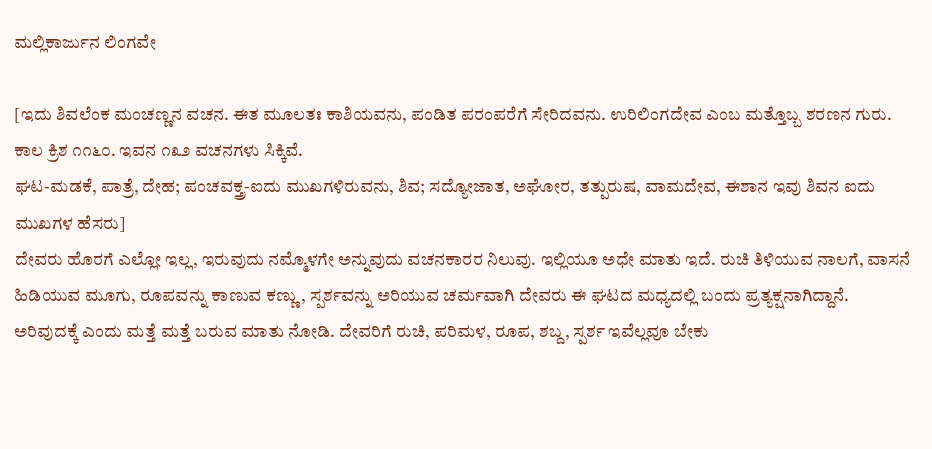ಮಲ್ಲಿಕಾರ್ಜುನ ಲಿಂಗವೇ

[ಇದು ಶಿವಲೆಂಕ ಮಂಚಣ್ಣನ ವಚನ. ಈತ ಮೂಲತಃ ಕಾಶಿಯವನು, ಪಂಡಿತ ಪರಂಪರೆಗೆ ಸೇರಿದವನು. ಉರಿಲಿಂಗದೇವ ಎಂಬ ಮತ್ತೊಬ್ಬ ಶರಣನ ಗುರು. ಕಾಲ ಕ್ರಿಶ ೧೧೬೦. ಇವನ ೧೩೨ ವಚನಗಳು ಸಿಕ್ಕಿವೆ.
ಘಟ-ಮಡಕೆ, ಪಾತ್ರೆ, ದೇಹ; ಪಂಚವಕ್ತ್ರ-ಐದು ಮುಖಗಳಿರುವನು, ಶಿವ; ಸದ್ಯೋಜಾತ, ಅಘೋರ, ತತ್ಪುರುಷ, ವಾಮದೇವ, ಈಶಾನ ಇವು ಶಿವನ ಐದು ಮುಖಗಳ ಹೆಸರು]
ದೇವರು ಹೊರಗೆ ಎಲ್ಲೋ ಇಲ್ಲ, ಇರುವುದು ನಮ್ಮೊಳಗೇ ಅನ್ನುವುದು ವಚನಕಾರರ ನಿಲುವು. ಇಲ್ಲಿಯೂ ಅಧೇ ಮಾತು ಇದೆ. ರುಚಿ ತಿಳಿಯುವ ನಾಲಗೆ, ವಾಸನೆ ಹಿಡಿಯುವ ಮೂಗು, ರೂಪವನ್ನು ಕಾಣುವ ಕಣ್ಣು, ಸ್ಪರ್ಶವನ್ನು ಅರಿಯುವ ಚರ್ಮವಾಗಿ ದೇವರು ಈ ಘಟದ ಮಧ್ಯದಲ್ಲಿ ಬಂದು ಪ್ರತ್ಯಕ್ಷನಾಗಿದ್ದಾನೆ.
ಅರಿವುದಕ್ಕೆ ಎಂದು ಮತ್ತೆ ಮತ್ತೆ ಬರುವ ಮಾತು ನೋಡಿ. ದೇವರಿಗೆ ರುಚಿ, ಪರಿಮಳ, ರೂಪ, ಶಬ್ದ, ಸ್ಪರ್ಶ ಇವೆಲ್ಲವೂ ಬೇಕು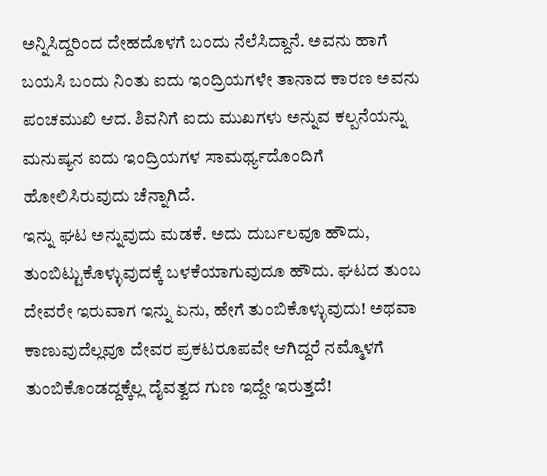ಅನ್ನಿಸಿದ್ದರಿಂದ ದೇಹದೊಳಗೆ ಬಂದು ನೆಲೆಸಿದ್ದಾನೆ. ಅವನು ಹಾಗೆ ಬಯಸಿ ಬಂದು ನಿಂತು ಐದು ಇಂದ್ರಿಯಗಳೇ ತಾನಾದ ಕಾರಣ ಅವನು ಪಂಚಮುಖಿ ಆದ. ಶಿವನಿಗೆ ಐದು ಮುಖಗಳು ಅನ್ನುವ ಕಲ್ಪನೆಯನ್ನು ಮನುಷ್ಯನ ಐದು ಇಂದ್ರಿಯಗಳ ಸಾಮರ್ಥ್ಯದೊಂದಿಗೆ ಹೋಲಿಸಿರುವುದು ಚೆನ್ನಾಗಿದೆ.
ಇನ್ನು ಘಟ ಅನ್ನುವುದು ಮಡಕೆ. ಅದು ದುರ್ಬಲವೂ ಹೌದು, ತುಂಬಿಟ್ಟುಕೊಳ್ಳುವುದಕ್ಕೆ ಬಳಕೆಯಾಗುವುದೂ ಹೌದು. ಘಟದ ತುಂಬ ದೇವರೇ ಇರುವಾಗ ಇನ್ನು ಏನು, ಹೇಗೆ ತುಂಬಿಕೊಳ್ಳುವುದು! ಅಥವಾ ಕಾಣುವುದೆಲ್ಲವೂ ದೇವರ ಪ್ರಕಟರೂಪವೇ ಆಗಿದ್ದರೆ ನಮ್ಮೊಳಗೆ ತುಂಬಿಕೊಂಡದ್ದಕ್ಕೆಲ್ಲ ದೈವತ್ವದ ಗುಣ ಇದ್ದೇ ಇರುತ್ತದೆ!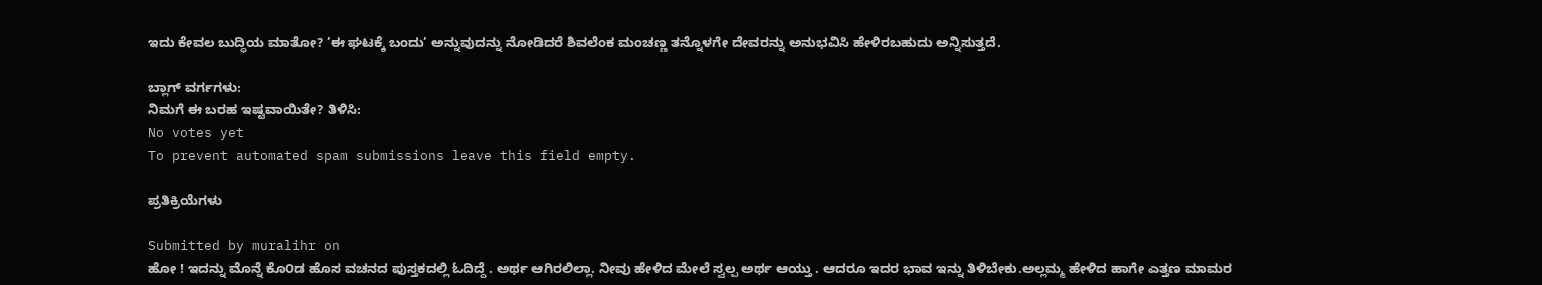ಇದು ಕೇವಲ ಬುದ್ಧಿಯ ಮಾತೋ? ’ಈ ಘಟಕ್ಕೆ ಬಂದು’ ಅನ್ನುವುದನ್ನು ನೋಡಿದರೆ ಶಿವಲೆಂಕ ಮಂಚಣ್ಣ ತನ್ನೊಳಗೇ ದೇವರನ್ನು ಅನುಭವಿಸಿ ಹೇಳಿರಬಹುದು ಅನ್ನಿಸುತ್ತದೆ.

ಬ್ಲಾಗ್ ವರ್ಗಗಳು:
ನಿಮಗೆ ಈ ಬರಹ ಇಷ್ಟವಾಯಿತೇ? ತಿಳಿಸಿ:
No votes yet
To prevent automated spam submissions leave this field empty.

ಪ್ರತಿಕ್ರಿಯೆಗಳು

Submitted by muralihr on
ಹೋ ! ಇದನ್ನು ಮೊನ್ನೆ ಕೊ೦ಡ ಹೊಸ ವಚನದ ಪುಸ್ತಕದಲ್ಲಿ ಓದಿದ್ದೆ . ಅರ್ಥ ಆಗಿರಲಿಲ್ಲಾ. ನೀವು ಹೇಳಿದ ಮೇಲೆ ಸ್ವಲ್ಪ ಅರ್ಥ ಆಯ್ತು . ಆದರೂ ಇದರ ಭಾವ ಇನ್ನು ತಿಳಿಬೇಕು.ಅಲ್ಲಮ್ಮ ಹೇಳಿದ ಹಾಗೇ ಎತ್ತಣ ಮಾಮರ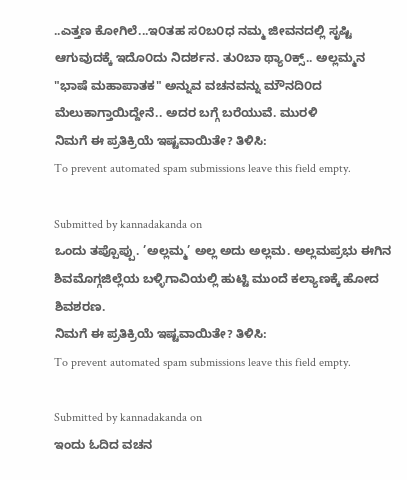..ಎತ್ತಣ ಕೋಗಿಲೆ...ಇ೦ತಹ ಸ೦ಬ೦ಧ ನಮ್ಮ ಜೀವನದಲ್ಲಿ ಸೃಷ್ಟಿ ಆಗುವುದಕ್ಕೆ ಇದೊ೦ದು ನಿದರ್ಶನ. ತು೦ಬಾ ಥ್ಯಾ೦ಕ್ಸ್.. ಅಲ್ಲಮ್ಮನ "ಭಾಷೆ ಮಹಾಪಾತಕ" ಅನ್ನುವ ವಚನವನ್ನು ಮೌನದಿ೦ದ ಮೆಲುಕಾಗ್ತಾಯಿದ್ದೇನೆ.. ಅದರ ಬಗ್ಗೆ ಬರೆಯುವೆ. ಮುರಳಿ
ನಿಮಗೆ ಈ ಪ್ರತಿಕ್ರಿಯೆ ಇಷ್ಟವಾಯಿತೇ? ತಿಳಿಸಿ:
To prevent automated spam submissions leave this field empty.

Submitted by kannadakanda on
ಒಂದು ತಪ್ಪೊಪ್ಪು. ’ಅಲ್ಲಮ್ಮ’ ಅಲ್ಲ ಅದು ಅಲ್ಲಮ. ಅಲ್ಲಮಪ್ರಭು ಈಗಿನ ಶಿವಮೊಗ್ಗಜಿಲ್ಲೆಯ ಬಳ್ಳಿಗಾವಿಯಲ್ಲಿ ಹುಟ್ಟಿ ಮುಂದೆ ಕಲ್ಯಾಣಕ್ಕೆ ಹೋದ ಶಿವಶರಣ.
ನಿಮಗೆ ಈ ಪ್ರತಿಕ್ರಿಯೆ ಇಷ್ಟವಾಯಿತೇ? ತಿಳಿಸಿ:
To prevent automated spam submissions leave this field empty.

Submitted by kannadakanda on
ಇಂದು ಓದಿದ ವಚನ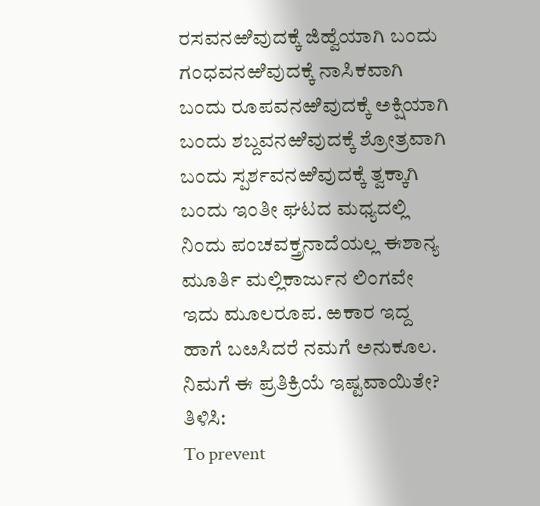ರಸವನಱಿವುದಕ್ಕೆ ಜಿಹ್ವೆಯಾಗಿ ಬಂದು ಗಂಧವನಱಿವುದಕ್ಕೆ ನಾಸಿಕವಾಗಿ ಬಂದು ರೂಪವನಱಿವುದಕ್ಕೆ ಅಕ್ಷಿಯಾಗಿ ಬಂದು ಶಬ್ದವನಱಿವುದಕ್ಕೆ ಶ್ರೋತ್ರವಾಗಿ ಬಂದು ಸ್ಪರ್ಶವನಱಿವುದಕ್ಕೆ ತ್ವಕ್ಕಾಗಿ ಬಂದು ಇಂತೀ ಘಟದ ಮಧ್ಯದಲ್ಲಿ ನಿಂದು ಪಂಚವಕ್ತ್ರನಾದೆಯಲ್ಲ ಈಶಾನ್ಯ ಮೂರ್ತಿ ಮಲ್ಲಿಕಾರ್ಜುನ ಲಿಂಗವೇ ಇದು ಮೂಲರೂಪ. ಱಕಾರ ಇದ್ದ ಹಾಗೆ ಬೞಸಿದರೆ ನಮಗೆ ಅನುಕೂಲ.
ನಿಮಗೆ ಈ ಪ್ರತಿಕ್ರಿಯೆ ಇಷ್ಟವಾಯಿತೇ? ತಿಳಿಸಿ:
To prevent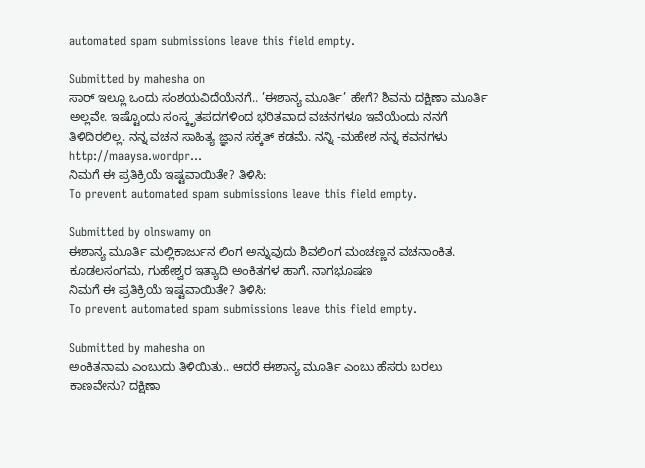automated spam submissions leave this field empty.

Submitted by mahesha on
ಸಾರ್‍ ಇಲ್ಲೂ ಒಂದು ಸಂಶಯವಿದೆಯೆನಗೆ.. ’ಈಶಾನ್ಯ ಮೂರ್ತಿ’ ಹೇಗೆ? ಶಿವನು ದಕ್ಷಿಣಾ ಮೂರ್ತಿ ಅಲ್ಲವೇ. ಇಷ್ಟೊಂದು ಸಂಸ್ಕೃತಪದಗಳಿಂದ ಭರಿತವಾದ ವಚನಗಳೂ ಇವೆಯೆಂದು ನನಗೆ ತಿಳಿದಿರಲಿಲ್ಲ. ನನ್ನ ವಚನ ಸಾಹಿತ್ಯ ಜ್ಞಾನ ಸಕ್ಕತ್ ಕಡಮೆ. ನನ್ನಿ -ಮಹೇಶ ನನ್ನ ಕವನಗಳು http://maaysa.wordpr...
ನಿಮಗೆ ಈ ಪ್ರತಿಕ್ರಿಯೆ ಇಷ್ಟವಾಯಿತೇ? ತಿಳಿಸಿ:
To prevent automated spam submissions leave this field empty.

Submitted by olnswamy on
ಈಶಾನ್ಯ ಮೂರ್ತಿ ಮಲ್ಲಿಕಾರ್ಜುನ ಲಿಂಗ ಅನ್ನುವುದು ಶಿವಲಿಂಗ ಮಂಚಣ್ಣನ ವಚನಾಂಕಿತ. ಕೂಡಲಸಂಗಮ, ಗುಹೇಶ್ವರ ಇತ್ಯಾದಿ ಅಂಕಿತಗಳ ಹಾಗೆ. ನಾಗಭೂಷಣ
ನಿಮಗೆ ಈ ಪ್ರತಿಕ್ರಿಯೆ ಇಷ್ಟವಾಯಿತೇ? ತಿಳಿಸಿ:
To prevent automated spam submissions leave this field empty.

Submitted by mahesha on
ಅಂಕಿತನಾಮ ಎಂಬುದು ತಿಳಿಯಿತು.. ಆದರೆ ಈಶಾನ್ಯ ಮೂರ್ತಿ ಎಂಬು ಹೆಸರು ಬರಲು ಕಾಣವೇನು? ದಕ್ಷಿಣಾ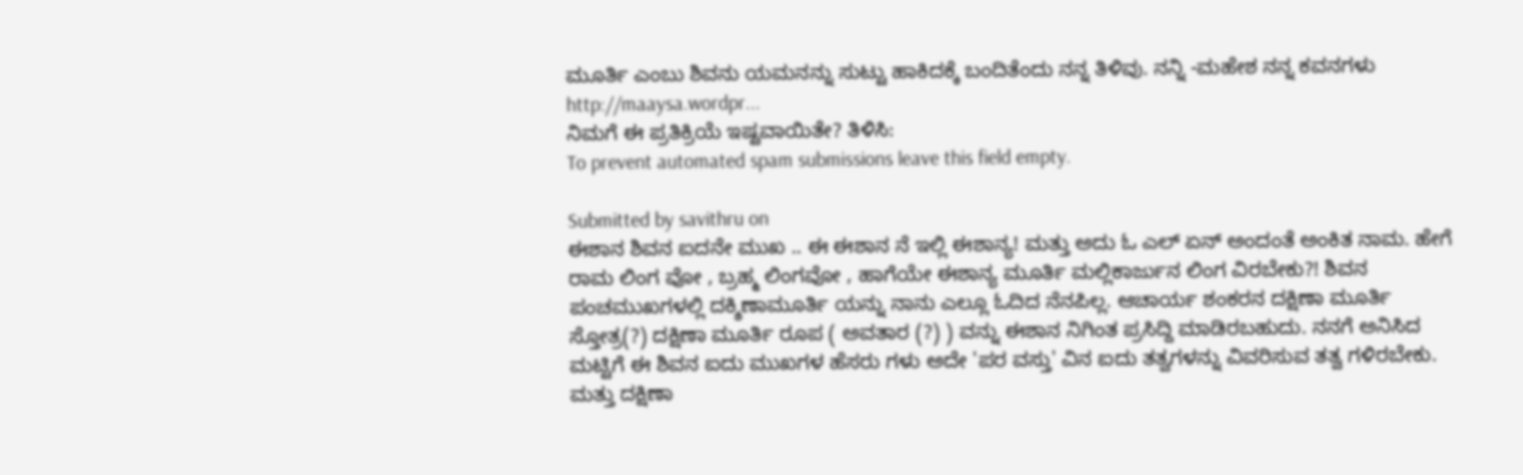ಮೂರ್ತಿ ಎಂಬು ಶಿವನು ಯಮನನ್ನು ಸುಟ್ಟು ಹಾಕಿದಕ್ಕೆ ಬಂದಿತೆಂದು ನನ್ನ ತಿಳಿವು. ನನ್ನಿ -ಮಹೇಶ ನನ್ನ ಕವನಗಳು http://maaysa.wordpr...
ನಿಮಗೆ ಈ ಪ್ರತಿಕ್ರಿಯೆ ಇಷ್ಟವಾಯಿತೇ? ತಿಳಿಸಿ:
To prevent automated spam submissions leave this field empty.

Submitted by savithru on
ಈಶಾನ ಶಿವನ ಐದನೇ ಮುಖ .. ಈ ಈಶಾನ ನೆ ಇಲ್ಲಿ ಈಶಾನ್ಯ! ಮತ್ತು ಅದು ಓ ಎಲ್ ಏನ್ ಅಂದಂತೆ ಅಂಕಿತ ನಾಮ. ಹೇಗೆ ರಾಮ ಲಿಂಗ ವೋ , ಬ್ರಹ್ಮ ಲಿಂಗವೋ , ಹಾಗೆಯೇ ಈಶಾನ್ಯ ಮೂರ್ತಿ ಮಲ್ಲಿಕಾರ್ಜುನ ಲಿಂಗ ವಿರಬೇಕು?! ಶಿವನ ಪಂಚಮುಖಗಳಲ್ಲಿ ದಕ್ಶಿಣಾಮೂರ್ತಿ ಯನ್ನು ನಾನು ಎಲ್ಲೂ ಓದಿದ ನೆನಪಿಲ್ಲ. ಆಚಾರ್ಯ ಶಂಕರನ ದಕ್ಷಿಣಾ ಮೂರ್ತಿ ಸ್ತೋತ್ರ(?) ದಕ್ಷಿಣಾ ಮೂರ್ತಿ ರೂಪ ( ಅವತಾರ (?) ) ವನ್ನು ಈಶಾನ ನಿಗಿಂತ ಪ್ರಸಿದ್ದಿ ಮಾಡಿರಬಹುದು. ನನಗೆ ಅನಿಸಿದ ಮಟ್ಟಿಗೆ ಈ ಶಿವನ ಐದು ಮುಖಗಳ ಹೆಸರು ಗಳು ಅದೇ 'ಪರ ವಸ್ತು' ವಿನ ಐದು ತತ್ವಗಳನ್ನು ವಿವರಿಸುವ ತತ್ವ ಗಳಿರಬೇಕು. ಮತ್ತು ದಕ್ಷಿಣಾ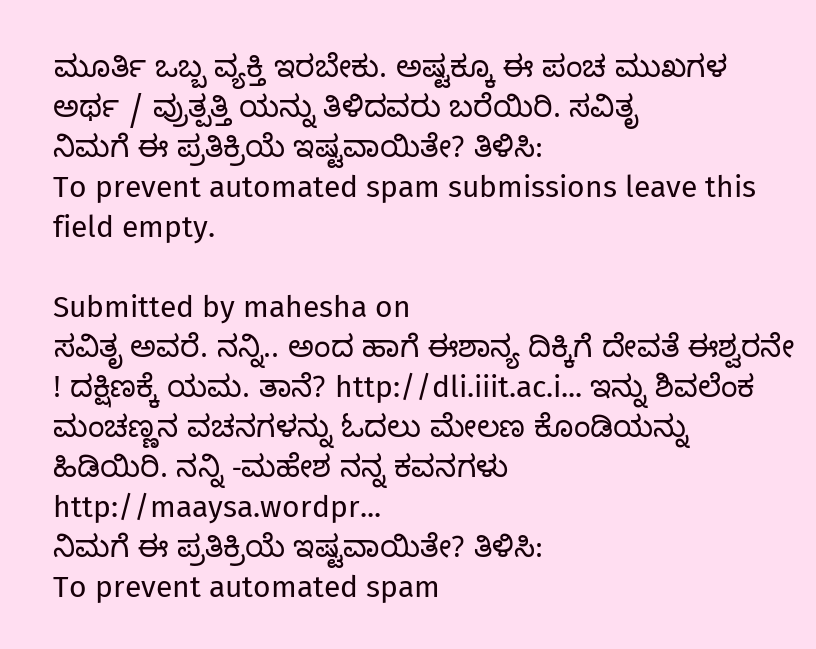ಮೂರ್ತಿ ಒಬ್ಬ ವ್ಯಕ್ತಿ ಇರಬೇಕು. ಅಷ್ಟಕ್ಕೂ ಈ ಪಂಚ ಮುಖಗಳ ಅರ್ಥ / ವ್ರುತ್ಪತ್ತಿ ಯನ್ನು ತಿಳಿದವರು ಬರೆಯಿರಿ. ಸವಿತೃ
ನಿಮಗೆ ಈ ಪ್ರತಿಕ್ರಿಯೆ ಇಷ್ಟವಾಯಿತೇ? ತಿಳಿಸಿ:
To prevent automated spam submissions leave this field empty.

Submitted by mahesha on
ಸವಿತೃ ಅವರೆ. ನನ್ನಿ.. ಅಂದ ಹಾಗೆ ಈಶಾನ್ಯ ದಿಕ್ಕಿಗೆ ದೇವತೆ ಈಶ್ವರನೇ ! ದಕ್ಷಿಣಕ್ಕೆ ಯಮ. ತಾನೆ? http://dli.iiit.ac.i... ಇನ್ನು ಶಿವಲೆಂಕ ಮಂಚಣ್ಣನ ವಚನಗಳನ್ನು ಓದಲು ಮೇಲಣ ಕೊಂಡಿಯನ್ನು ಹಿಡಿಯಿರಿ. ನನ್ನಿ -ಮಹೇಶ ನನ್ನ ಕವನಗಳು http://maaysa.wordpr...
ನಿಮಗೆ ಈ ಪ್ರತಿಕ್ರಿಯೆ ಇಷ್ಟವಾಯಿತೇ? ತಿಳಿಸಿ:
To prevent automated spam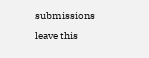submissions leave this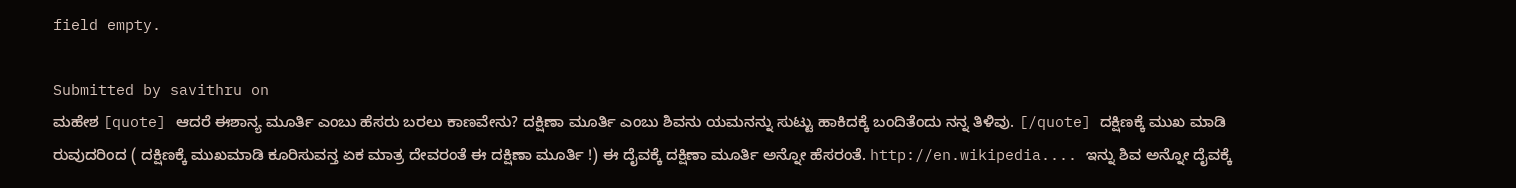field empty.

Submitted by savithru on
ಮಹೇಶ [quote] ಆದರೆ ಈಶಾನ್ಯ ಮೂರ್ತಿ ಎಂಬು ಹೆಸರು ಬರಲು ಕಾಣವೇನು? ದಕ್ಷಿಣಾ ಮೂರ್ತಿ ಎಂಬು ಶಿವನು ಯಮನನ್ನು ಸುಟ್ಟು ಹಾಕಿದಕ್ಕೆ ಬಂದಿತೆಂದು ನನ್ನ ತಿಳಿವು. [/quote] ದಕ್ಷಿಣಕ್ಕೆ ಮುಖ ಮಾಡಿ ರುವುದರಿಂದ ( ದಕ್ಷಿಣಕ್ಕೆ ಮುಖಮಾಡಿ ಕೂರಿಸುವನ್ತ ಏಕ ಮಾತ್ರ ದೇವರಂತೆ ಈ ದಕ್ಷಿಣಾ ಮೂರ್ತಿ !) ಈ ದೈವಕ್ಕೆ ದಕ್ಷಿಣಾ ಮೂರ್ತಿ ಅನ್ನೋ ಹೆಸರಂತೆ. http://en.wikipedia.... ಇನ್ನು ಶಿವ ಅನ್ನೋ ದೈವಕ್ಕೆ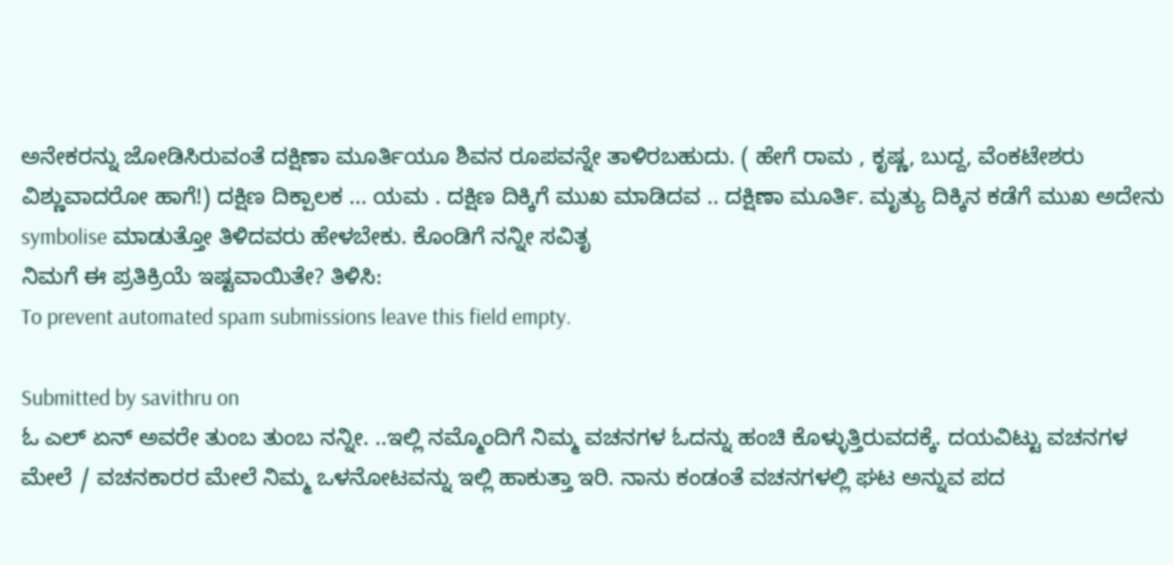ಅನೇಕರನ್ನು ಜೋಡಿಸಿರುವಂತೆ ದಕ್ಷಿಣಾ ಮೂರ್ತಿಯೂ ಶಿವನ ರೂಪವನ್ನೇ ತಾಳಿರಬಹುದು. ( ಹೇಗೆ ರಾಮ , ಕೃಷ್ಣ, ಬುದ್ದ, ವೆಂಕಟೇಶರು ವಿಶ್ಣುವಾದರೋ ಹಾಗೆ!) ದಕ್ಷಿಣ ದಿಕ್ಪಾಲಕ ... ಯಮ . ದಕ್ಷಿಣ ದಿಕ್ಕಿಗೆ ಮುಖ ಮಾಡಿದವ .. ದಕ್ಷಿಣಾ ಮೂರ್ತಿ. ಮೃತ್ಯು ದಿಕ್ಕಿನ ಕಡೆಗೆ ಮುಖ ಅದೇನು symbolise ಮಾಡುತ್ತೋ ತಿಳಿದವರು ಹೇಳಬೇಕು. ಕೊಂಡಿಗೆ ನನ್ನೀ ಸವಿತೃ
ನಿಮಗೆ ಈ ಪ್ರತಿಕ್ರಿಯೆ ಇಷ್ಟವಾಯಿತೇ? ತಿಳಿಸಿ:
To prevent automated spam submissions leave this field empty.

Submitted by savithru on
ಓ ಎಲ್ ಏನ್ ಅವರೇ ತುಂಬ ತುಂಬ ನನ್ನೀ. ..ಇಲ್ಲಿ ನಮ್ಮೊಂದಿಗೆ ನಿಮ್ಮ ವಚನಗಳ ಓದನ್ನು ಹಂಚಿ ಕೊಳ್ಳುತ್ತಿರುವದಕ್ಕೆ. ದಯವಿಟ್ಟು ವಚನಗಳ ಮೇಲೆ / ವಚನಕಾರರ ಮೇಲೆ ನಿಮ್ಮ ಒಳನೋಟವನ್ನು ಇಲ್ಲಿ ಹಾಕುತ್ತಾ ಇರಿ. ನಾನು ಕಂಡಂತೆ ವಚನಗಳಲ್ಲಿ ಘಟ ಅನ್ನುವ ಪದ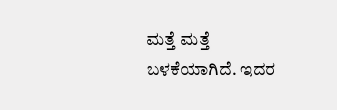ಮತ್ತೆ ಮತ್ತೆ ಬಳಕೆಯಾಗಿದೆ. ಇದರ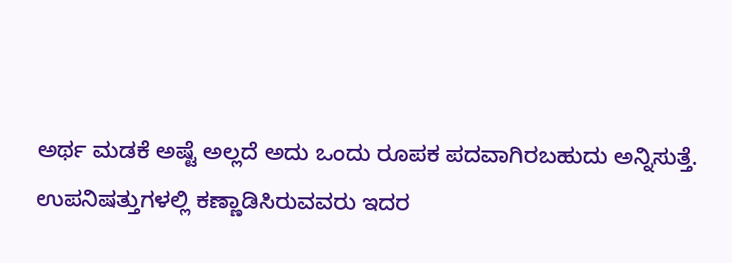ಅರ್ಥ ಮಡಕೆ ಅಷ್ಟೆ ಅಲ್ಲದೆ ಅದು ಒಂದು ರೂಪಕ ಪದವಾಗಿರಬಹುದು ಅನ್ನಿಸುತ್ತೆ. ಉಪನಿಷತ್ತುಗಳಲ್ಲಿ ಕಣ್ಣಾಡಿಸಿರುವವರು ಇದರ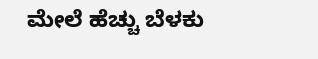ಮೇಲೆ ಹೆಚ್ಚು ಬೆಳಕು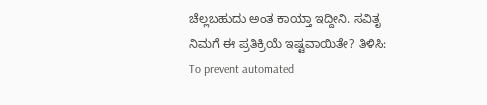ಚೆಲ್ಲಬಹುದು ಅಂತ ಕಾಯ್ತಾ ಇದ್ದೀನಿ. ಸವಿತೃ
ನಿಮಗೆ ಈ ಪ್ರತಿಕ್ರಿಯೆ ಇಷ್ಟವಾಯಿತೇ? ತಿಳಿಸಿ:
To prevent automated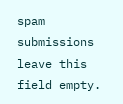spam submissions leave this field empty.